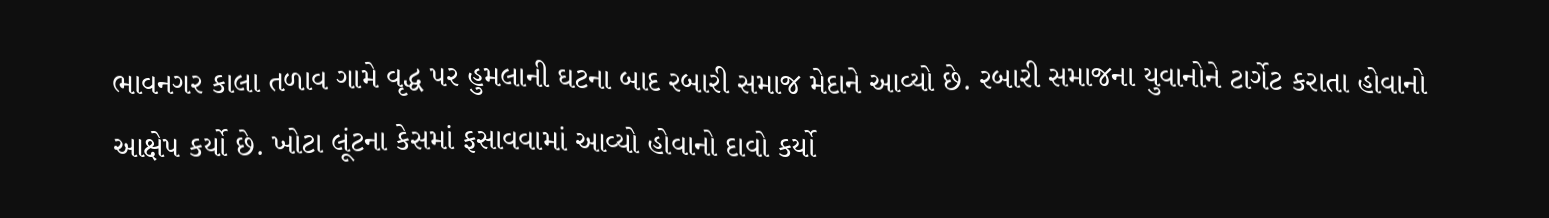ભાવનગર કાલા તળાવ ગામે વૃદ્ધ પર હુમલાની ઘટના બાદ રબારી સમાજ મેદાને આવ્યો છે. રબારી સમાજના યુવાનોને ટાર્ગેટ કરાતા હોવાનો આક્ષેપ કર્યો છે. ખોટા લૂંટના કેસમાં ફસાવવામાં આવ્યો હોવાનો દાવો કર્યો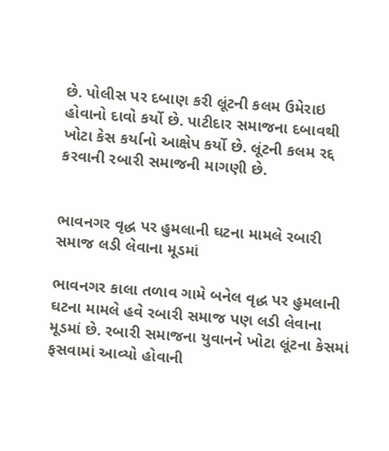છે. પોલીસ પર દબાણ કરી લૂંટની કલમ ઉમેરાઇ હોવાનો દાવો કર્યો છે. પાટીદાર સમાજના દબાવથી ખોટા કેસ કર્યાનો આક્ષેપ કર્યો છે. લૂંટની કલમ રદ્દ કરવાની રબારી સમાજની માગણી છે.


ભાવનગર વૃદ્ધ પર હુમલાની ઘટના મામલે રબારી સમાજ લડી લેવાના મૂડમાં

ભાવનગર કાલા તળાવ ગામે બનેલ વૃદ્ધ પર હુમલાની ઘટના મામલે હવે રબારી સમાજ પણ લડી લેવાના મૂડમાં છે. રબારી સમાજના યુવાનને ખોટા લૂંટના કેસમાં ફસવામાં આવ્યો હોવાની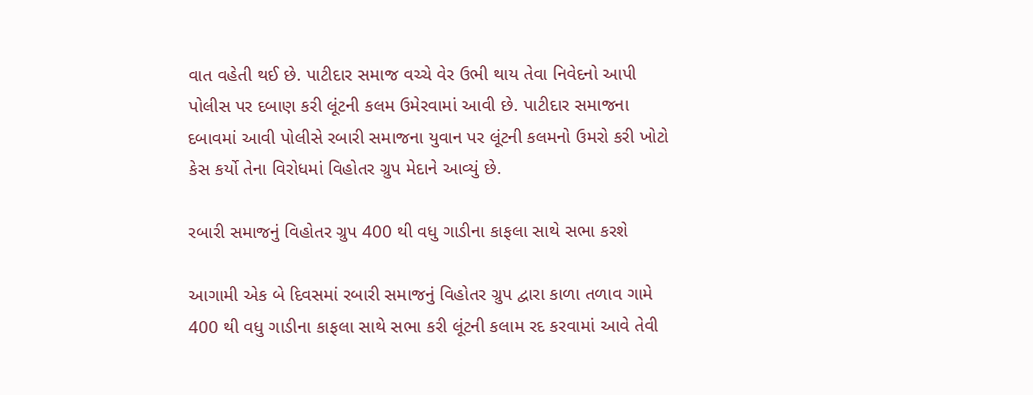વાત વહેતી થઈ છે. પાટીદાર સમાજ વચ્ચે વેર ઉભી થાય તેવા નિવેદનો આપી પોલીસ પર દબાણ કરી લૂંટની કલમ ઉમેરવામાં આવી છે. પાટીદાર સમાજના દબાવમાં આવી પોલીસે રબારી સમાજના યુવાન પર લૂંટની કલમનો ઉમરો કરી ખોટો કેસ કર્યો તેના વિરોધમાં વિહોતર ગ્રુપ મેદાને આવ્યું છે.

રબારી સમાજનું વિહોતર ગ્રુપ 400 થી વધુ ગાડીના કાફલા સાથે સભા કરશે

આગામી એક બે દિવસમાં રબારી સમાજનું વિહોતર ગ્રુપ દ્વારા કાળા તળાવ ગામે 400 થી વધુ ગાડીના કાફલા સાથે સભા કરી લૂંટની કલામ રદ કરવામાં આવે તેવી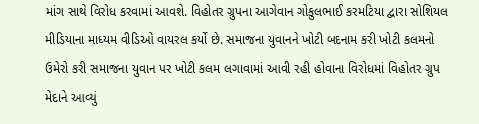માંગ સાથે વિરોધ કરવામાં આવશે. વિહોતર ગ્રુપના આગેવાન ગોકુલભાઈ કરમટિયા દ્વારા સોશિયલ મીડિયાના માધ્યમ વીડિઓ વાયરલ કર્યો છે. સમાજના યુવાનને ખોટી બદનામ કરી ખોટી કલમનો ઉમેરો કરી સમાજના યુવાન પર ખોટી કલમ લગાવામાં આવી રહી હોવાના વિરોધમાં વિહોતર ગ્રુપ મેદાને આવ્યું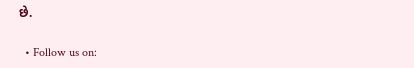છે.

  • Follow us on: